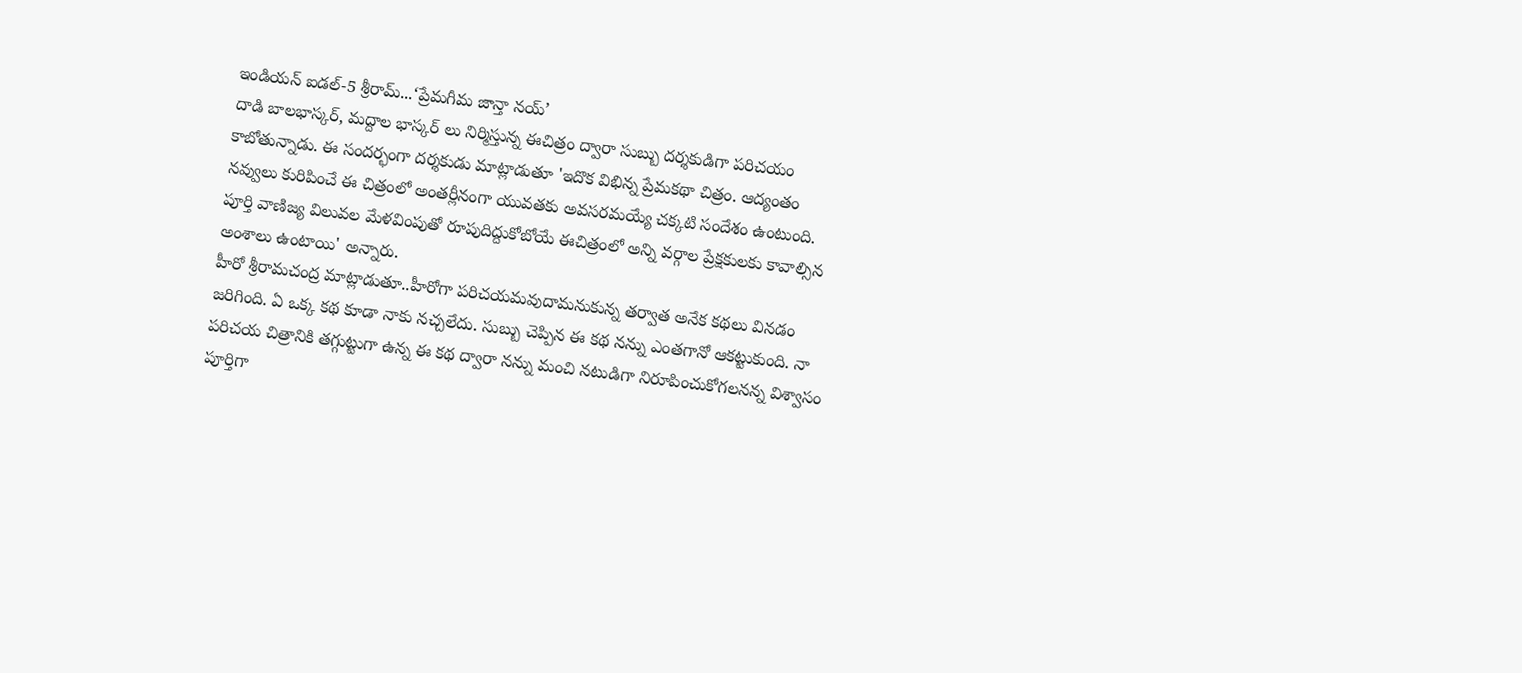ఇండియన్ ఐడల్-5 శ్రీరామ్...‘ప్రేమగీమ జాన్తా నయ్’
దాడి బాలభాస్కర్, మద్దాల భాస్కర్ లు నిర్మిస్తున్న ఈచిత్రం ద్వారా సుబ్బు దర్శకుడిగా పరిచయం కాబోతున్నాడు. ఈ సందర్భంగా దర్శకుడు మాట్లాడుతూ 'ఇదొక విభిన్న ప్రేమకథా చిత్రం. ఆద్యంతం నవ్వులు కురిపించే ఈ చిత్రంలో అంతర్లీనంగా యువతకు అవసరమయ్యే చక్కటి సందేశం ఉంటుంది. పూర్తి వాణిజ్య విలువల మేళవింపుతో రూపుదిద్దుకోబోయే ఈచిత్రంలో అన్ని వర్గాల ప్రేక్షకులకు కావాల్సిన అంశాలు ఉంటాయి' అన్నారు.
హీరో శ్రీరామచంద్ర మాట్లాడుతూ..హీరోగా పరిచయమవుదామనుకున్న తర్వాత అనేక కథలు వినడం జరిగింది. ఏ ఒక్క కథ కూడా నాకు నచ్చలేదు. సుబ్బు చెప్పిన ఈ కథ నన్ను ఎంతగానో ఆకట్టుకుంది. నా పరిచయ చిత్రానికి తగ్గుట్టుగా ఉన్న ఈ కథ ద్వారా నన్ను మంచి నటుడిగా నిరూపించుకోగలనన్న విశ్వాసం పూర్తిగా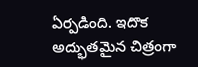ఏర్పడింది. ఇదొక అద్భుతమైన చిత్రంగా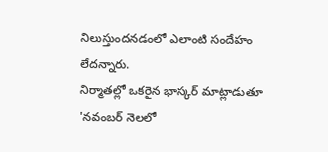నిలుస్తుందనడంలో ఎలాంటి సందేహం లేదన్నారు.
నిర్మాతల్లో ఒకరైన భాస్కర్ మాట్లాడుతూ 'నవంబర్ నెలలో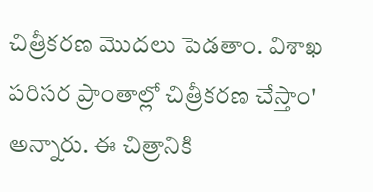చిత్రీకరణ మొదలు పెడతాం. విశాఖ పరిసర ప్రాంతాల్లో చిత్రీకరణ చేస్తాం' అన్నారు. ఈ చిత్రానికి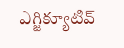ఎగ్జిక్యూటివ్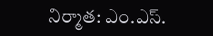నిర్మాత: ఎం.ఎస్.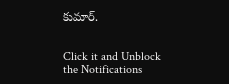కుమార్.


Click it and Unblock the Notifications